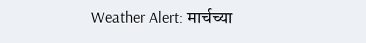Weather Alert: मार्चच्या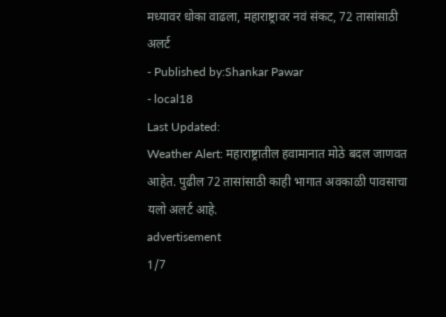मध्यावर धोका वाढला, महाराष्ट्रावर नवं संकट, 72 तासांसाठी अलर्ट
- Published by:Shankar Pawar
- local18
Last Updated:
Weather Alert: महाराष्ट्रातील हवामानात मोठे बदल जाणवत आहेत. पुढील 72 तासांसाठी काही भागात अवकाळी पावसाचा यलो अलर्ट आहे.
advertisement
1/7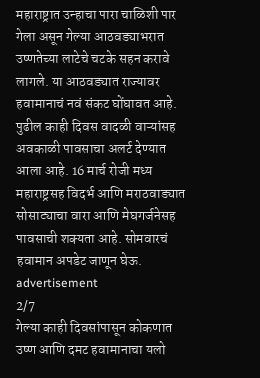महाराष्ट्रात उन्हाचा पारा चाळिशी पार गेला असून गेल्या आठवड्याभरात उष्णतेच्या लाटेचे चटके सहन करावे लागले. या आठवड्यात राज्यावर हवामानाचं नवं संकट घोंघावत आहे. पुढील काही दिवस वादळी वाऱ्यांसह अवकाळी पावसाचा अलर्ट देण्यात आला आहे. 16 मार्च रोजी मध्य महाराष्ट्रसह विदर्भ आणि मराठवाड्यात सोसाट्याचा वारा आणि मेघगर्जनेसह पावसाची शक्यता आहे. सोमवारचं हवामान अपडेट जाणून घेऊ.
advertisement
2/7
गेल्या काही दिवसांपासून कोकणात उष्ण आणि दमट हवामानाचा यलो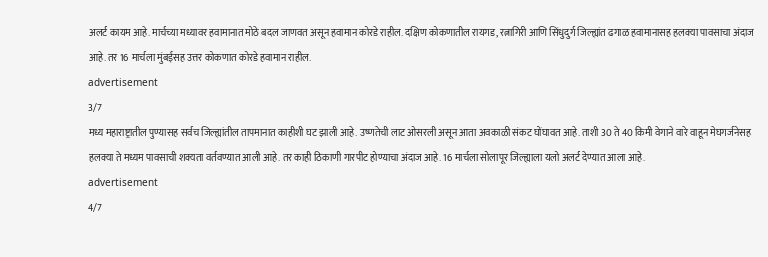अलर्ट कायम आहे. मार्चच्या मध्यावर हवामानात मोठे बदल जाणवत असून हवामान कोरडे राहील. दक्षिण कोकणातील रायगड, रत्नागिरी आणि सिंधुदुर्ग जिल्ह्यांत ढगाळ हवामानासह हलक्या पावसाचा अंदाज आहे. तर 16 मार्चला मुंबईसह उत्तर कोकणात कोरडे हवामान राहील.
advertisement
3/7
मध्य महाराष्ट्रातील पुण्यासह सर्वच जिल्ह्यांतील तापमानात काहीशी घट झाली आहे. उष्णतेची लाट ओसरली असून आता अवकाळी संकट घोंघावत आहे. ताशी 30 ते 40 किमी वेगाने वारे वाहून मेघगर्जनेसह हलक्या ते मध्यम पावसाची शक्यता वर्तवण्यात आली आहे. तर काही ठिकाणी गारपीट होण्याचा अंदाज आहे. 16 मार्चला सोलापूर जिल्ह्याला यलो अलर्ट देण्यात आला आहे.
advertisement
4/7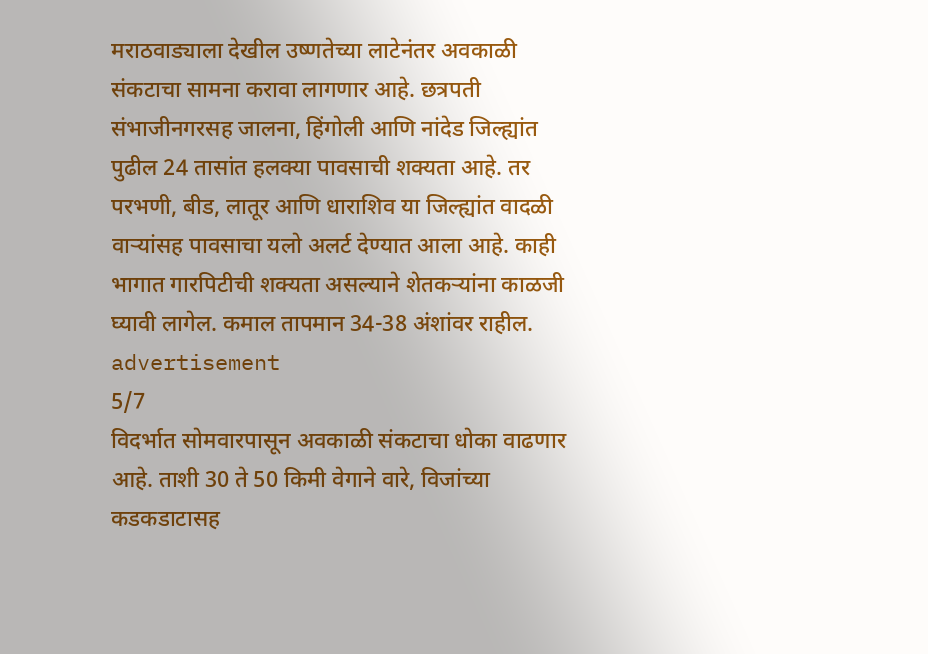मराठवाड्याला देखील उष्णतेच्या लाटेनंतर अवकाळी संकटाचा सामना करावा लागणार आहे. छत्रपती संभाजीनगरसह जालना, हिंगोली आणि नांदेड जिल्ह्यांत पुढील 24 तासांत हलक्या पावसाची शक्यता आहे. तर परभणी, बीड, लातूर आणि धाराशिव या जिल्ह्यांत वादळी वाऱ्यांसह पावसाचा यलो अलर्ट देण्यात आला आहे. काही भागात गारपिटीची शक्यता असल्याने शेतकऱ्यांना काळजी घ्यावी लागेल. कमाल तापमान 34-38 अंशांवर राहील.
advertisement
5/7
विदर्भात सोमवारपासून अवकाळी संकटाचा धोका वाढणार आहे. ताशी 30 ते 50 किमी वेगाने वारे, विजांच्या कडकडाटासह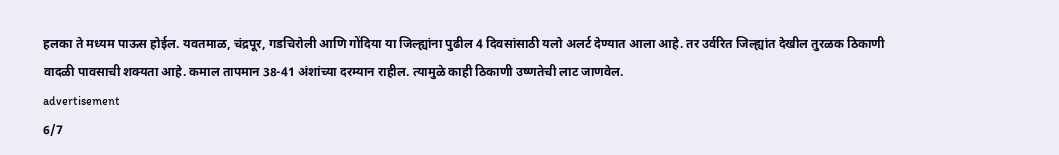हलका ते मध्यम पाऊस होईल. यवतमाळ, चंद्रपूर, गडचिरोली आणि गोंदिया या जिल्ह्यांना पुढील 4 दिवसांसाठी यलो अलर्ट देण्यात आला आहे. तर उर्वरित जिल्ह्यांत देखील तुरळक ठिकाणी वादळी पावसाची शक्यता आहे. कमाल तापमान 38-41 अंशांच्या दरम्यान राहील. त्यामुळे काही ठिकाणी उष्णतेची लाट जाणवेल.
advertisement
6/7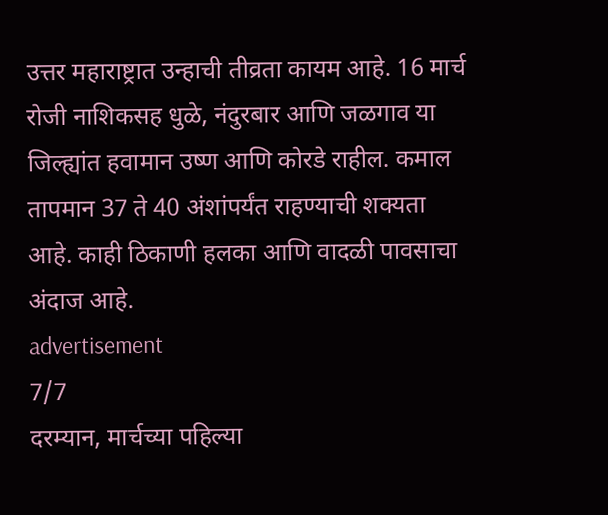उत्तर महाराष्ट्रात उन्हाची तीव्रता कायम आहे. 16 मार्च रोजी नाशिकसह धुळे, नंदुरबार आणि जळगाव या जिल्ह्यांत हवामान उष्ण आणि कोरडे राहील. कमाल तापमान 37 ते 40 अंशांपर्यंत राहण्याची शक्यता आहे. काही ठिकाणी हलका आणि वादळी पावसाचा अंदाज आहे.
advertisement
7/7
दरम्यान, मार्चच्या पहिल्या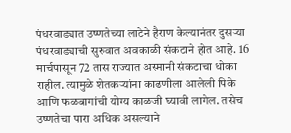पंधरवाड्यात उष्णतेच्या लाटेने हैराण केल्यानंतर दुसऱ्या पंधरवाड्याची सुरुवात अवकाळी संकटाने होत आहे. 16 मार्चपासून 72 तास राज्यात अस्मानी संकटाचा धोका राहील. त्यामुळे शेतकऱ्यांना काढणीला आलेली पिके आणि फळबागांची योग्य काळजी घ्यावी लागेल. तसेच उष्णतेचा पारा अधिक असल्याने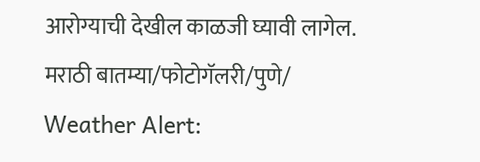आरोग्याची देखील काळजी घ्यावी लागेल.
मराठी बातम्या/फोटोगॅलरी/पुणे/
Weather Alert: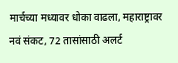मार्चच्या मध्यावर धोका वाढला, महाराष्ट्रावर नवं संकट, 72 तासांसाठी अलर्ट